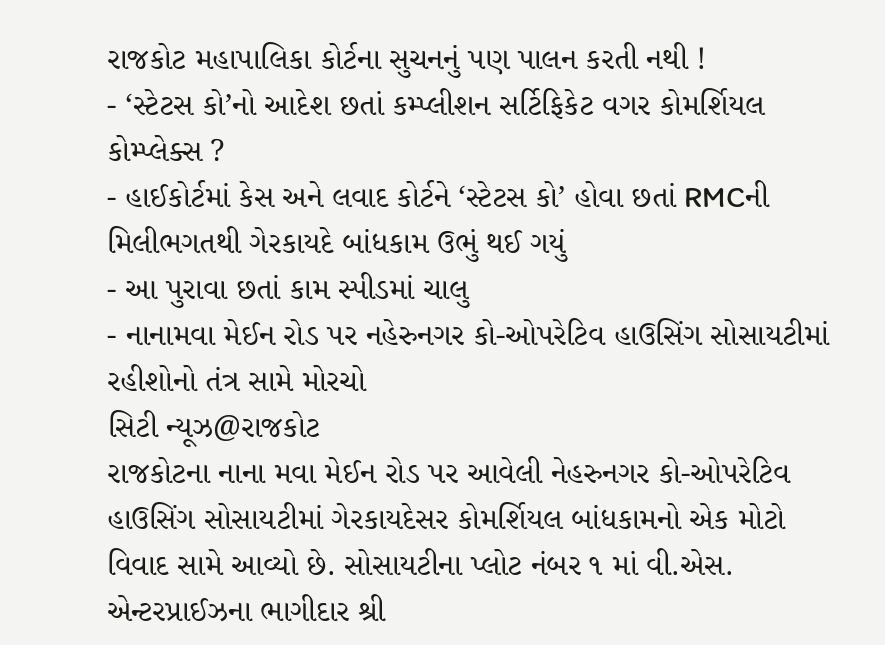રાજકોટ મહાપાલિકા કોર્ટના સુચનનું પણ પાલન કરતી નથી !
- ‘સ્ટેટસ કો’નો આદેશ છતાં કમ્પ્લીશન સર્ટિફિકેટ વગર કોમર્શિયલ કોમ્પ્લેક્સ ?
- હાઈકોર્ટમાં કેસ અને લવાદ કોર્ટને ‘સ્ટેટસ કો’ હોવા છતાં RMCની મિલીભગતથી ગેરકાયદે બાંધકામ ઉભું થઈ ગયું
- આ પુરાવા છતાં કામ સ્પીડમાં ચાલુ
- નાનામવા મેઈન રોડ પર નહેરુનગર કો-ઓપરેટિવ હાઉસિંગ સોસાયટીમાં રહીશોનો તંત્ર સામે મોરચો
સિટી ન્યૂઝ@રાજકોટ
રાજકોટના નાના મવા મેઈન રોડ પર આવેલી નેહરુનગર કો-ઓપરેટિવ હાઉસિંગ સોસાયટીમાં ગેરકાયદેસર કોમર્શિયલ બાંધકામનો એક મોટો વિવાદ સામે આવ્યો છે. સોસાયટીના પ્લોટ નંબર ૧ માં વી.એસ. એન્ટરપ્રાઈઝના ભાગીદાર શ્રી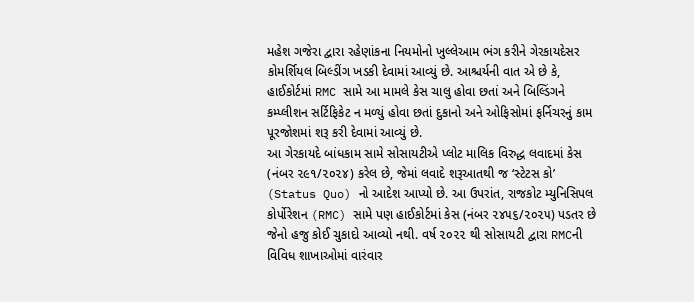મહેશ ગજેરા દ્વારા રહેણાંકના નિયમોનો ખુલ્લેઆમ ભંગ કરીને ગેરકાયદેસર કોમર્શિયલ બિલ્ડીંગ ખડકી દેવામાં આવ્યું છે. આશ્ચર્યની વાત એ છે કે, હાઈકોર્ટમાં RMC સામે આ મામલે કેસ ચાલુ હોવા છતાં અને બિલ્ડિંગને કમ્પ્લીશન સર્ટિફિકેટ ન મળ્યું હોવા છતાં દુકાનો અને ઓફિસોમાં ફર્નિચરનું કામ પૂરજોશમાં શરૂ કરી દેવામાં આવ્યું છે.
આ ગેરકાયદે બાંધકામ સામે સોસાયટીએ પ્લોટ માલિક વિરુદ્ધ લવાદમાં કેસ (નંબર ૨૯૧/૨૦૨૪) કરેલ છે, જેમાં લવાદે શરૂઆતથી જ ‘સ્ટેટસ કો’ (Status Quo) નો આદેશ આપ્યો છે. આ ઉપરાંત, રાજકોટ મ્યુનિસિપલ કોર્પોરેશન (RMC) સામે પણ હાઈકોર્ટમાં કેસ (નંબર ૨૪૫૬/૨૦૨૫) પડતર છે જેનો હજુ કોઈ ચુકાદો આવ્યો નથી. વર્ષ ૨૦૨૨ થી સોસાયટી દ્વારા RMCની વિવિધ શાખાઓમાં વારંવાર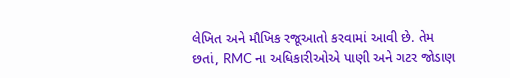લેખિત અને મૌખિક રજૂઆતો કરવામાં આવી છે. તેમ છતાં, RMC ના અધિકારીઓએ પાણી અને ગટર જોડાણ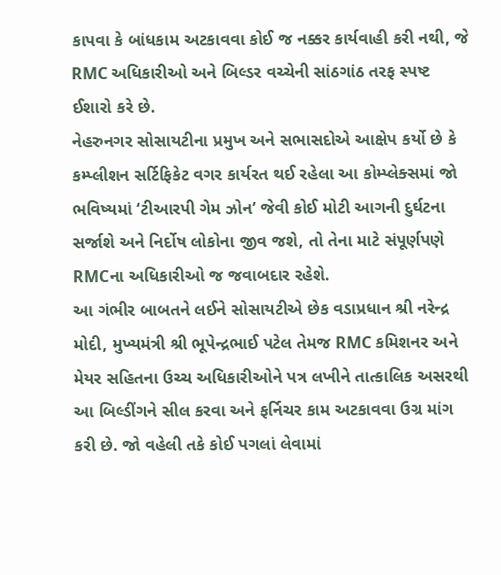કાપવા કે બાંધકામ અટકાવવા કોઈ જ નક્કર કાર્યવાહી કરી નથી, જે RMC અધિકારીઓ અને બિલ્ડર વચ્ચેની સાંઠગાંઠ તરફ સ્પષ્ટ ઈશારો કરે છે.
નેહરુનગર સોસાયટીના પ્રમુખ અને સભાસદોએ આક્ષેપ કર્યો છે કે કમ્પ્લીશન સર્ટિફિકેટ વગર કાર્યરત થઈ રહેલા આ કોમ્પ્લેક્સમાં જો ભવિષ્યમાં ‘ટીઆરપી ગેમ ઝોન’ જેવી કોઈ મોટી આગની દુર્ઘટના સર્જાશે અને નિર્દોષ લોકોના જીવ જશે, તો તેના માટે સંપૂર્ણપણે RMCના અધિકારીઓ જ જવાબદાર રહેશે.
આ ગંભીર બાબતને લઈને સોસાયટીએ છેક વડાપ્રધાન શ્રી નરેન્દ્ર મોદી, મુખ્યમંત્રી શ્રી ભૂપેન્દ્રભાઈ પટેલ તેમજ RMC કમિશનર અને મેયર સહિતના ઉચ્ચ અધિકારીઓને પત્ર લખીને તાત્કાલિક અસરથી આ બિલ્ડીંગને સીલ કરવા અને ફર્નિચર કામ અટકાવવા ઉગ્ર માંગ કરી છે. જો વહેલી તકે કોઈ પગલાં લેવામાં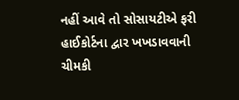નહીં આવે તો સોસાયટીએ ફરી હાઈકોર્ટના દ્વાર ખખડાવવાની ચીમકી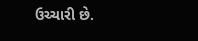ઉચ્ચારી છે.